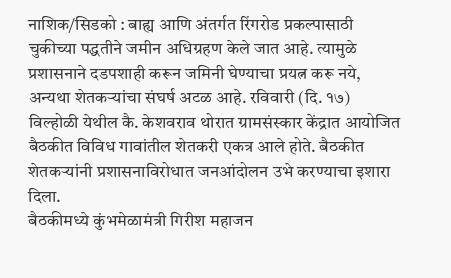नाशिक/सिडको : बाह्य आणि अंतर्गत रिंगरोड प्रकल्पासाठी चुकीच्या पद्धतीने जमीन अधिग्रहण केले जात आहे. त्यामुळे प्रशासनाने दडपशाही करून जमिनी घेण्याचा प्रयत्न करू नये, अन्यथा शेतकऱ्यांचा संघर्ष अटळ आहे. रविवारी (दि. १७) विल्होळी येथील कै. केशवराव थोरात ग्रामसंस्कार केंद्रात आयोजित बैठकीत विविध गावांतील शेतकरी एकत्र आले होते. बैठकीत शेतकऱ्यांनी प्रशासनाविरोधात जनआंदोलन उभे करण्याचा इशारा दिला.
बैठकीमध्ये कुंभमेळामंत्री गिरीश महाजन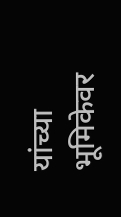यांच्या भूमिकेवर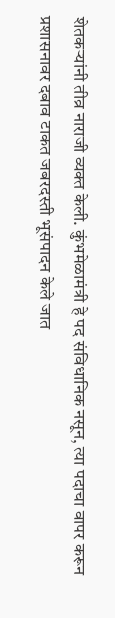शेतकऱ्यांनी तीव्र नाराजी व्यक्त केली. कुंभमेळामंत्री हे पद संविधानिक नसून, त्या पदाचा वापर करून प्रशासनावर दबाव टाकत जबरदस्ती भूसंपादन केले जात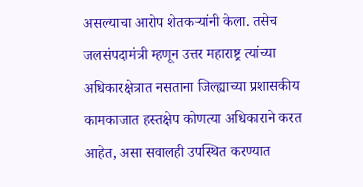असल्याचा आरोप शेतकऱ्यांनी केला. तसेच जलसंपदामंत्री म्हणून उत्तर महाराष्ट्र त्यांच्या अधिकारक्षेत्रात नसताना जिल्ह्याच्या प्रशासकीय कामकाजात हस्तक्षेप कोणत्या अधिकाराने करत आहेत, असा सवालही उपस्थित करण्यात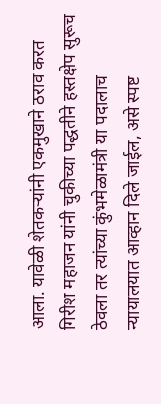आला. यावेळी शेतकऱ्यांनी एकमुखाने ठराव करत गिरीश महाजन यांनी चुकीच्या पद्धतीने हस्तक्षेप सुरूच ठेवला तर त्यांच्या कुंभमेळामंत्री या पदालाच न्यायालयात आव्हान दिले जाईल, असे स्पष्ट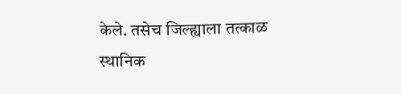केले. तसेच जिल्ह्याला तत्काळ स्थानिक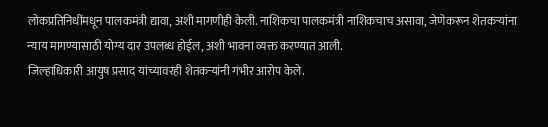लोकप्रतिनिधींमधून पालकमंत्री द्यावा, अशी मागणीही केली. नाशिकचा पालकमंत्री नाशिकचाच असावा, जेणेकरून शेतकऱ्यांना न्याय मागण्यासाठी योग्य दार उपलब्ध होईल, अशी भावना व्यक्त करण्यात आली.
जिल्हाधिकारी आयुष प्रसाद यांच्यावरही शेतकऱ्यांनी गंभीर आरोप केले.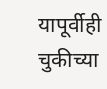यापूर्वीही चुकीच्या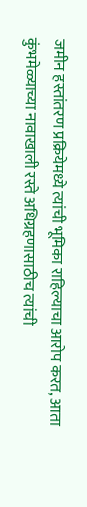जमीन हस्तांतरण प्रक्रियेमध्ये त्यांची भूमिका राहिल्याचा आरोप करत, आता कुंभमेळ्याच्या नावाखाली रस्ते अधिग्रहणासाठीच त्यांची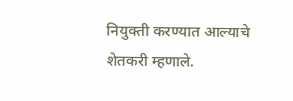नियुक्ती करण्यात आल्याचे शेतकरी म्हणाले.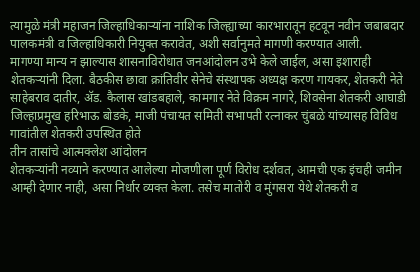त्यामुळे मंत्री महाजन जिल्हाधिकाऱ्यांना नाशिक जिल्ह्याच्या कारभारातून हटवून नवीन जबाबदार पालकमंत्री व जिल्हाधिकारी नियुक्त करावेत, अशी सर्वानुमते मागणी करण्यात आली.
मागण्या मान्य न झाल्यास शासनाविरोधात जनआंदोलन उभे केले जाईल, असा इशाराही शेतकऱ्यांनी दिला. बैठकीस छावा क्रांतिवीर सेनेचे संस्थापक अध्यक्ष करण गायकर, शेतकरी नेते साहेबराव दातीर, ॲड. कैलास खांडबहाले, कामगार नेते विक्रम नागरे, शिवसेना शेतकरी आघाडी जिल्हाप्रमुख हरिभाऊ बोडके, माजी पंचायत समिती सभापती रत्नाकर चुंबळे यांच्यासह विविध गावांतील शेतकरी उपस्थित होते
तीन तासांचे आत्मक्लेश आंदोलन
शेतकऱ्यांनी नव्याने करण्यात आलेल्या मोजणीला पूर्ण विरोध दर्शवत, आमची एक इंचही जमीन आम्ही देणार नाही, असा निर्धार व्यक्त केला. तसेच मातोरी व मुंगसरा येथे शेतकरी व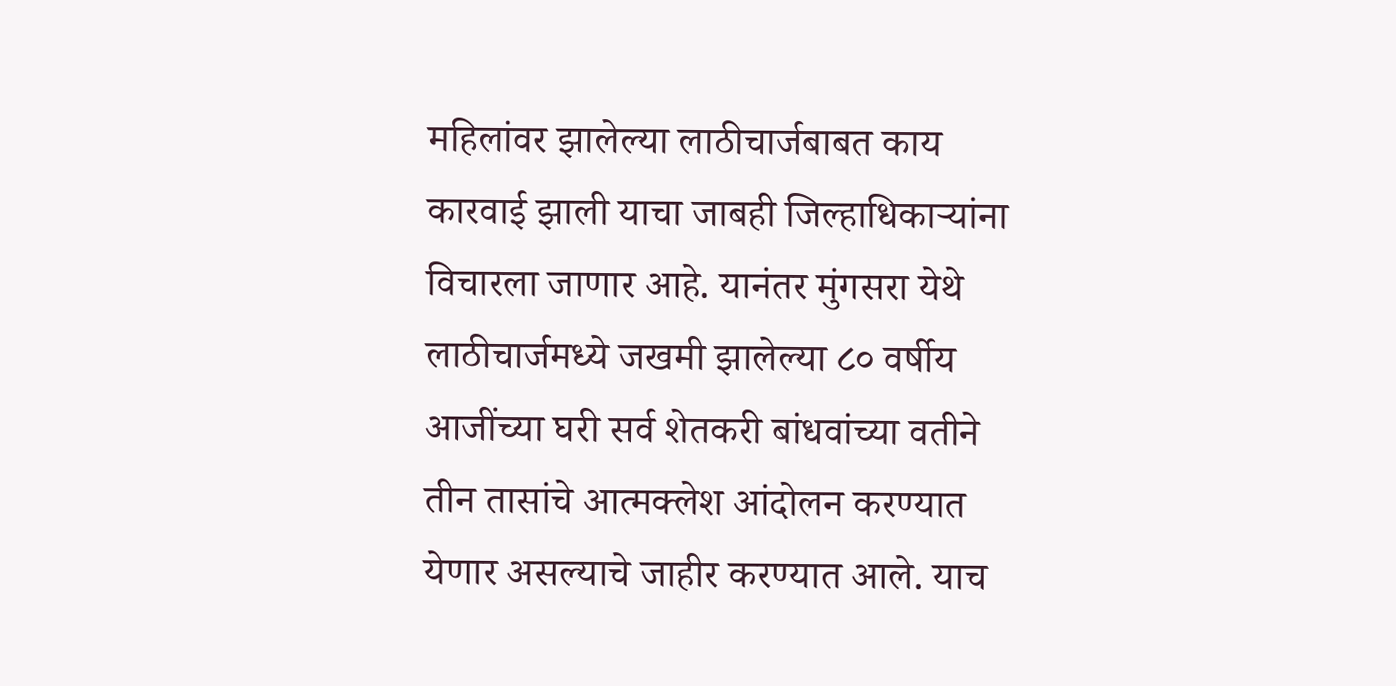महिलांवर झालेल्या लाठीचार्जबाबत काय कारवाई झाली याचा जाबही जिल्हाधिकाऱ्यांना विचारला जाणार आहे. यानंतर मुंगसरा येथे लाठीचार्जमध्ये जखमी झालेल्या ८० वर्षीय आजींच्या घरी सर्व शेतकरी बांधवांच्या वतीने तीन तासांचे आत्मक्लेश आंदोलन करण्यात येणार असल्याचे जाहीर करण्यात आले. याच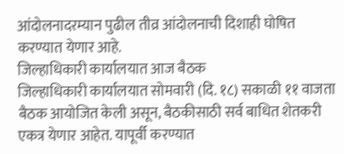आंदोलनादरम्यान पुढील तीव्र आंदोलनाची दिशाही घोषित करण्यात येणार आहे.
जिल्हाधिकारी कार्यालयात आज बैठक
जिल्हाधिकारी कार्यालयात सोमवारी (दि. १८) सकाळी ११ वाजता बैठक आयोजित केली असून, बैठकीसाठी सर्व बाधित शेतकरी एकत्र येणार आहेत. यापूर्वी करण्यात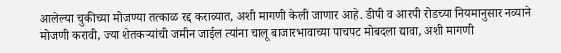आलेल्या चुकीच्या मोजण्या तत्काळ रद्द कराव्यात, अशी मागणी केली जाणार आहे. डीपी व आरपी रोडच्या नियमानुसार नव्याने मोजणी करावी, ज्या शेतकऱ्यांची जमीन जाईल त्यांना चालू बाजारभावाच्या पाचपट मोबदला द्यावा, अशी मागणी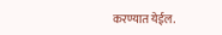करण्यात येईल.